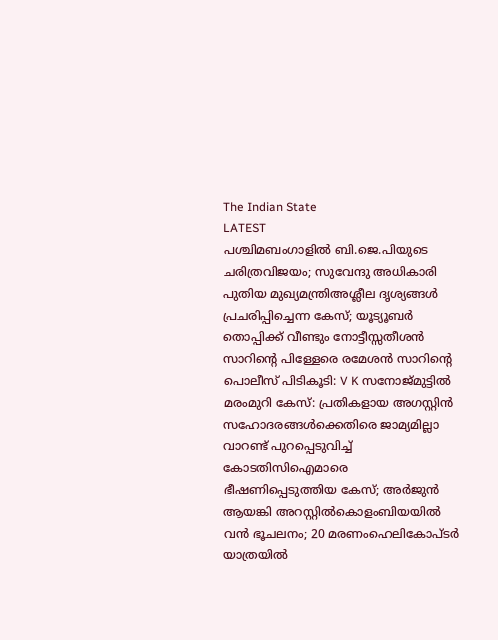The Indian State
LATEST
പശ്ചിമബംഗാളിൽ ബി.ജെ.പിയുടെ ചരിത്രവിജയം; സുവേന്ദു അധികാരി പുതിയ മുഖ്യമന്ത്രിഅശ്ലീല ദൃശ്യങ്ങള്‍ പ്രചരിപ്പിച്ചെന്ന കേസ്; യൂട്യൂബര്‍ തൊപ്പിക്ക് വീണ്ടും നോട്ടീസ്സതീശൻ സാറിന്റെ പിള്ളേരെ രമേശൻ സാറിന്റെ പൊലീസ് പിടികൂടി: V K സനോജ്മുട്ടിൽ മരംമുറി കേസ്: പ്രതികളായ അഗസ്റ്റിൻ സഹോദരങ്ങൾക്കെതിരെ ജാമ്യമില്ലാ വാറണ്ട് പുറപ്പെടുവിച്ച് കോടതിസിഐമാരെ ഭീഷണിപ്പെടുത്തിയ കേസ്; അർജുൻ ആയങ്കി അറസ്റ്റിൽകൊളംബിയയിൽ വൻ ഭൂചലനം; 20 മരണംഹെലികോപ്ടർ യാത്രയിൽ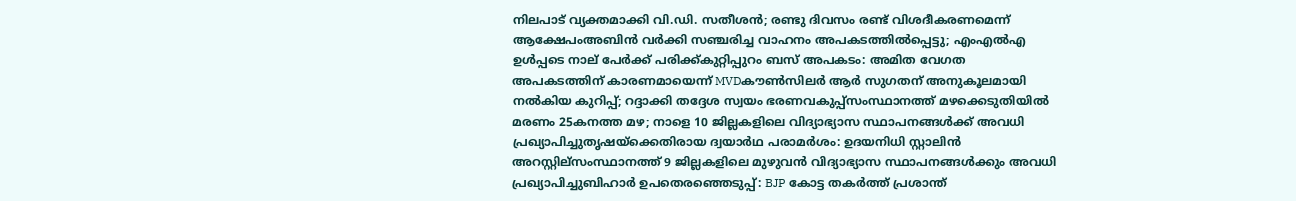നിലപാട് വ്യക്തമാക്കി വി.ഡി. സതീശൻ; രണ്ടു ദിവസം രണ്ട് വിശദീകരണമെന്ന് ആക്ഷേപംഅബിന്‍ വര്‍ക്കി സഞ്ചരിച്ച വാഹനം അപകടത്തില്‍പ്പെട്ടു; എംഎല്‍എ ഉള്‍പ്പടെ നാല് പേര്‍ക്ക് പരിക്ക്കുറ്റിപ്പുറം ബസ് അപകടം: അമിത വേഗത അപകടത്തിന് കാരണമായെന്ന് MVDകൗൺസിലർ ആർ സുഗതന് അനുകൂലമായി നല്‍കിയ കുറിപ്പ്; റദ്ദാക്കി തദ്ദേശ സ്വയം ഭരണവകുപ്പ്സംസ്ഥാനത്ത് മഴക്കെടുതിയിൽ മരണം 25കനത്ത മഴ; നാളെ 10 ജില്ലകളിലെ വിദ്യാഭ്യാസ സ്ഥാപനങ്ങൾക്ക് അവധി പ്രഖ്യാപിച്ചുതൃഷയ്‌ക്കെതിരായ ദ്വയാര്‍ഥ പരാമര്‍ശം: ഉദയനിധി സ്റ്റാലിന്‍ അറസ്റ്റില്സംസ്ഥാനത്ത് 9 ജില്ലകളിലെ മുഴുവൻ വിദ്യാഭ്യാസ സ്ഥാപനങ്ങൾക്കും അവധി പ്രഖ്യാപിച്ചുബിഹാർ ഉപതെരഞ്ഞെടുപ്പ്: BJP കോട്ട തകര്‍ത്ത് പ്രശാന്ത്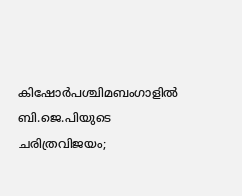കിഷോർപശ്ചിമബംഗാളിൽ ബി.ജെ.പിയുടെ ചരിത്രവിജയം;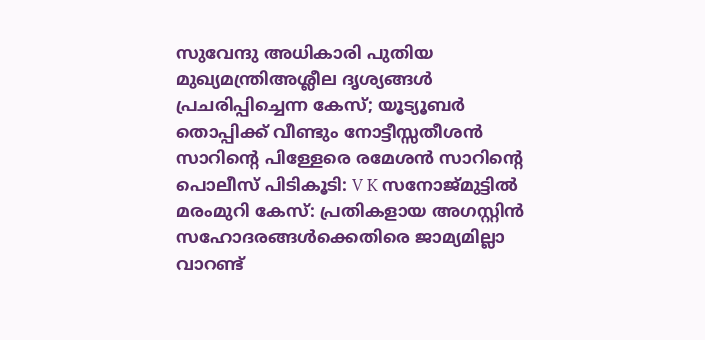സുവേന്ദു അധികാരി പുതിയ മുഖ്യമന്ത്രിഅശ്ലീല ദൃശ്യങ്ങള്‍ പ്രചരിപ്പിച്ചെന്ന കേസ്; യൂട്യൂബര്‍ തൊപ്പിക്ക് വീണ്ടും നോട്ടീസ്സതീശൻ സാറിന്റെ പിള്ളേരെ രമേശൻ സാറിന്റെ പൊലീസ് പിടികൂടി: V K സനോജ്മുട്ടിൽ മരംമുറി കേസ്: പ്രതികളായ അഗസ്റ്റിൻ സഹോദരങ്ങൾക്കെതിരെ ജാമ്യമില്ലാ വാറണ്ട്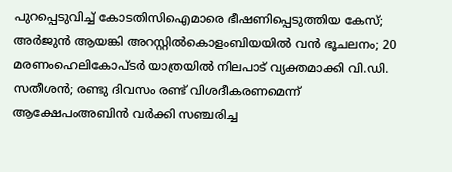പുറപ്പെടുവിച്ച് കോടതിസിഐമാരെ ഭീഷണിപ്പെടുത്തിയ കേസ്; അർജുൻ ആയങ്കി അറസ്റ്റിൽകൊളംബിയയിൽ വൻ ഭൂചലനം; 20 മരണംഹെലികോപ്ടർ യാത്രയിൽ നിലപാട് വ്യക്തമാക്കി വി.ഡി. സതീശൻ; രണ്ടു ദിവസം രണ്ട് വിശദീകരണമെന്ന് ആക്ഷേപംഅബിന്‍ വര്‍ക്കി സഞ്ചരിച്ച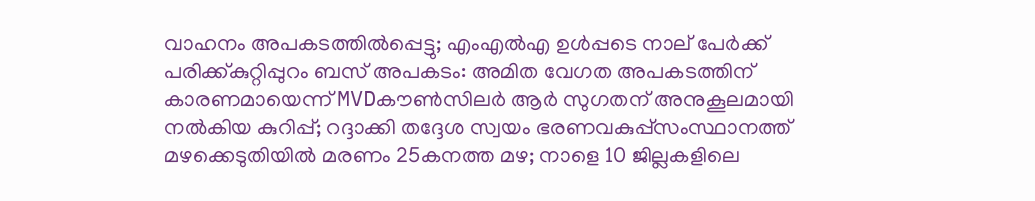വാഹനം അപകടത്തില്‍പ്പെട്ടു; എംഎല്‍എ ഉള്‍പ്പടെ നാല് പേര്‍ക്ക് പരിക്ക്കുറ്റിപ്പുറം ബസ് അപകടം: അമിത വേഗത അപകടത്തിന് കാരണമായെന്ന് MVDകൗൺസിലർ ആർ സുഗതന് അനുകൂലമായി നല്‍കിയ കുറിപ്പ്; റദ്ദാക്കി തദ്ദേശ സ്വയം ഭരണവകുപ്പ്സംസ്ഥാനത്ത് മഴക്കെടുതിയിൽ മരണം 25കനത്ത മഴ; നാളെ 10 ജില്ലകളിലെ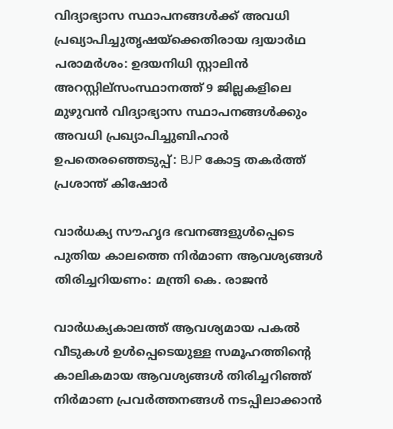വിദ്യാഭ്യാസ സ്ഥാപനങ്ങൾക്ക് അവധി പ്രഖ്യാപിച്ചുതൃഷയ്‌ക്കെതിരായ ദ്വയാര്‍ഥ പരാമര്‍ശം: ഉദയനിധി സ്റ്റാലിന്‍ അറസ്റ്റില്സംസ്ഥാനത്ത് 9 ജില്ലകളിലെ മുഴുവൻ വിദ്യാഭ്യാസ സ്ഥാപനങ്ങൾക്കും അവധി പ്രഖ്യാപിച്ചുബിഹാർ ഉപതെരഞ്ഞെടുപ്പ്: BJP കോട്ട തകര്‍ത്ത് പ്രശാന്ത് കിഷോർ

വാർധക്യ സൗഹൃദ ഭവനങ്ങളുൾപ്പെടെ പുതിയ കാലത്തെ നിർമാണ ആവശ്യങ്ങൾ തിരിച്ചറിയണം: മന്ത്രി കെ. രാജൻ

വാർധക്യകാലത്ത് ആവശ്യമായ പകൽ വീടുകൾ ഉൾപ്പെടെയുള്ള സമൂഹത്തിന്റെ കാലികമായ ആവശ്യങ്ങൾ തിരിച്ചറിഞ്ഞ് നിർമാണ പ്രവർത്തനങ്ങൾ നടപ്പിലാക്കാൻ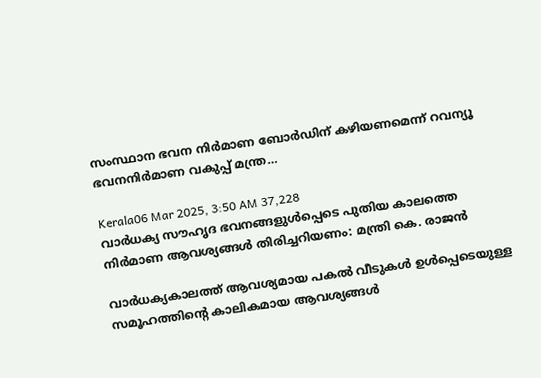സംസ്ഥാന ഭവന നിർമാണ ബോർഡിന് കഴിയണമെന്ന് റവന്യൂ ഭവനനിർമാണ വകുപ്പ് മന്ത്ര…

Kerala06 Mar 2025, 3:50 AM 37,228
വാർധക്യ സൗഹൃദ ഭവനങ്ങളുൾപ്പെടെ പുതിയ കാലത്തെ നിർമാണ ആവശ്യങ്ങൾ തിരിച്ചറിയണം: മന്ത്രി കെ. രാജൻ

വാർധക്യകാലത്ത് ആവശ്യമായ പകൽ വീടുകൾ ഉൾപ്പെടെയുള്ള സമൂഹത്തിന്റെ കാലികമായ ആവശ്യങ്ങൾ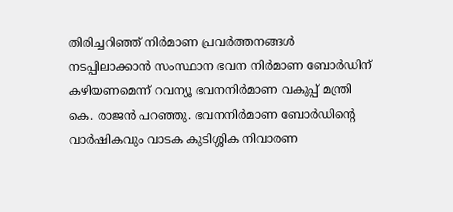തിരിച്ചറിഞ്ഞ് നിർമാണ പ്രവർത്തനങ്ങൾ നടപ്പിലാക്കാൻ സംസ്ഥാന ഭവന നിർമാണ ബോർഡിന് കഴിയണമെന്ന് റവന്യൂ ഭവനനിർമാണ വകുപ്പ് മന്ത്രി കെ. രാജൻ പറഞ്ഞു. ഭവനനിർമാണ ബോർഡിന്റെ വാർഷികവും വാടക കുടിശ്ശിക നിവാരണ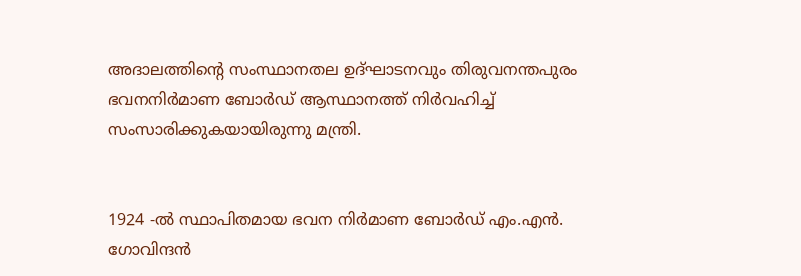അദാലത്തിന്റെ സംസ്ഥാനതല ഉദ്ഘാടനവും തിരുവനന്തപുരം ഭവനനിർമാണ ബോർഡ് ആസ്ഥാനത്ത് നിർവഹിച്ച് സംസാരിക്കുകയായിരുന്നു മന്ത്രി.


1924 -ൽ സ്ഥാപിതമായ ഭവന നിർമാണ ബോർഡ് എം.എൻ. ഗോവിന്ദൻ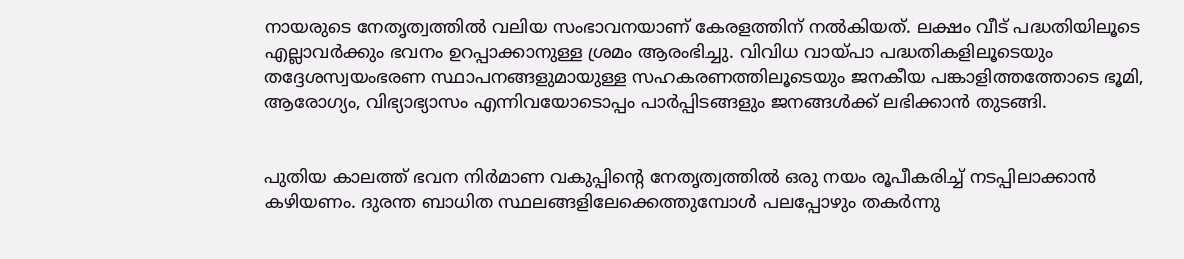നായരുടെ നേതൃത്വത്തിൽ വലിയ സംഭാവനയാണ് കേരളത്തിന് നൽകിയത്. ലക്ഷം വീട് പദ്ധതിയിലൂടെ എല്ലാവർക്കും ഭവനം ഉറപ്പാക്കാനുള്ള ശ്രമം ആരംഭിച്ചു. വിവിധ വായ്പാ പദ്ധതികളിലൂടെയും തദ്ദേശസ്വയംഭരണ സ്ഥാപനങ്ങളുമായുള്ള സഹകരണത്തിലൂടെയും ജനകീയ പങ്കാളിത്തത്തോടെ ഭൂമി, ആരോഗ്യം, വിഭ്യാഭ്യാസം എന്നിവയോടൊപ്പം പാർപ്പിടങ്ങളും ജനങ്ങൾക്ക് ലഭിക്കാൻ തുടങ്ങി.


പുതിയ കാലത്ത് ഭവന നിർമാണ വകുപ്പിന്റെ നേതൃത്വത്തിൽ ഒരു നയം രൂപീകരിച്ച് നടപ്പിലാക്കാൻ കഴിയണം. ദുരന്ത ബാധിത സ്ഥലങ്ങളിലേക്കെത്തുമ്പോൾ പലപ്പോഴും തകർന്നു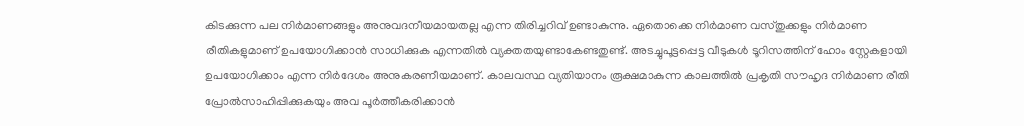കിടക്കുന്ന പല നിർമാണങ്ങളും അനുവദനീയമായതല്ല എന്ന തിരിച്ചറിവ് ഉണ്ടാകുന്നു. ഏതൊക്കെ നിർമാണ വസ്തുക്കളും നിർമാണ രീതികളുമാണ് ഉപയോഗിക്കാൻ സാധിക്കുക എന്നതിൽ വ്യക്തതയുണ്ടാകേണ്ടതുണ്ട്. അടച്ചുപൂട്ടപ്പെട്ട വീടുകൾ ടൂറിസത്തിന് ഹോം സ്റ്റേകളായി ഉപയോഗിക്കാം എന്ന നിർദേശം അനുകരണീയമാണ്. കാലവസ്ഥ വ്യതിയാനം രൂക്ഷമാകുന്ന കാലത്തിൽ പ്രകൃതി സൗഹൃദ നിർമാണ രീതി പ്രോൽസാഹിപ്പിക്കുകയും അവ പൂർത്തീകരിക്കാൻ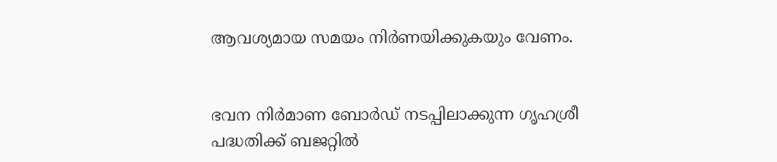ആവശ്യമായ സമയം നിർണയിക്കുകയും വേണം.


ഭവന നിർമാണ ബോർഡ് നടപ്പിലാക്കുന്ന ഗൃഹശ്രീ പദ്ധതിക്ക് ബജറ്റിൽ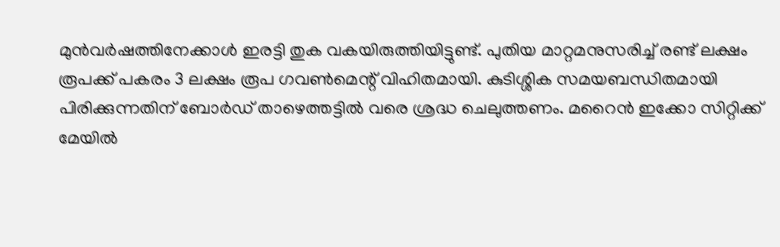മുൻവർഷത്തിനേക്കാൾ ഇരട്ടി തുക വകയിരുത്തിയിട്ടുണ്ട്. പുതിയ മാറ്റമനുസരിച്ച് രണ്ട് ലക്ഷം രൂപക്ക് പകരം 3 ലക്ഷം രൂപ ഗവൺമെന്റ് വിഹിതമായി. കുടിശ്ശിക സമയബന്ധിതമായി പിരിക്കുന്നതിന് ബോർഡ് താഴെത്തട്ടിൽ വരെ ശ്രദ്ധ ചെലുത്തണം. മറൈൻ ഇക്കോ സിറ്റിക്ക് മേയിൽ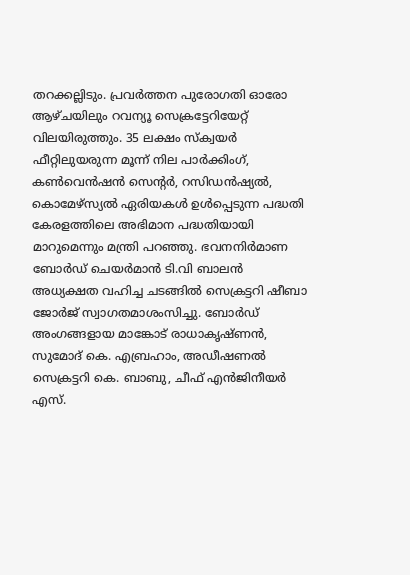തറക്കല്ലിടും. പ്രവർത്തന പുരോഗതി ഓരോ ആഴ്ചയിലും റവന്യൂ സെക്രട്ടേറിയേറ്റ് വിലയിരുത്തും. 35 ലക്ഷം സ്‌ക്വയർ ഫീറ്റിലുയരുന്ന മൂന്ന് നില പാർക്കിംഗ്, കൺവെൻഷൻ സെന്റർ, റസിഡൻഷ്യൽ, കൊമേഴ്‌സ്യൽ ഏരിയകൾ ഉൾപ്പെടുന്ന പദ്ധതി കേരളത്തിലെ അഭിമാന പദ്ധതിയായി മാറുമെന്നും മന്ത്രി പറഞ്ഞു. ഭവനനിർമാണ ബോർഡ് ചെയർമാൻ ടി.വി ബാലൻ അധ്യക്ഷത വഹിച്ച ചടങ്ങിൽ സെക്രട്ടറി ഷീബാ ജോർജ് സ്വാഗതമാശംസിച്ചു. ബോർഡ് അംഗങ്ങളായ മാങ്കോട് രാധാകൃഷ്ണൻ, സുമോദ് കെ. എബ്രഹാം, അഡീഷണൽ സെക്രട്ടറി കെ. ബാബു, ചീഫ് എൻജിനീയർ എസ്.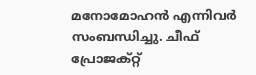മനോമോഹൻ എന്നിവർ സംബന്ധിച്ചു. ചീഫ് പ്രോജക്റ്റ്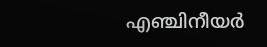എഞ്ചിനീയർ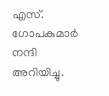എസ്. ഗോപകുമാർ നന്ദി അറിയിച്ചു.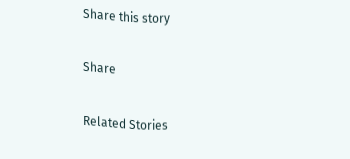Share this story

Share

Related Stories